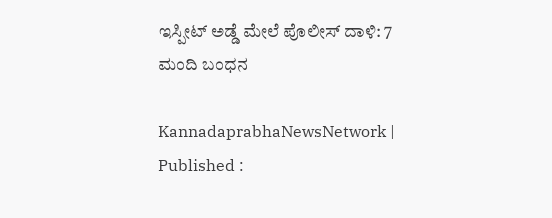ಇಸ್ಪೀಟ್ ಅಡ್ಡೆ ಮೇಲೆ ಪೊಲೀಸ್‌ ದಾಳಿ: 7 ಮಂದಿ ಬಂಧನ

KannadaprabhaNewsNetwork |
Published :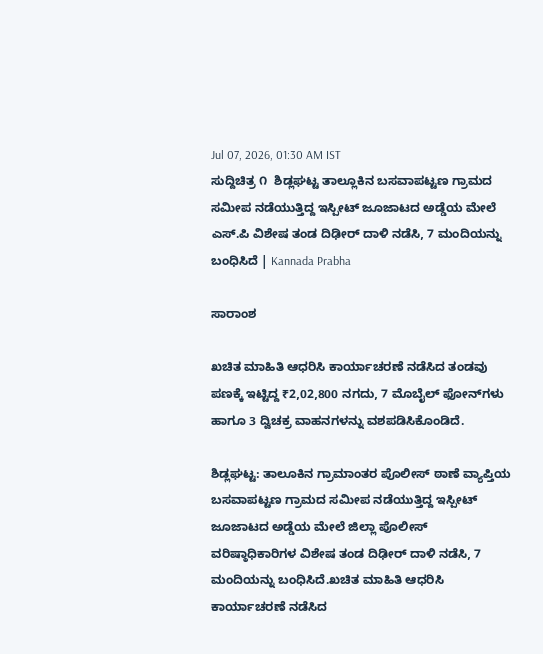Jul 07, 2026, 01:30 AM IST
ಸುದ್ದಿಚಿತ್ರ ೧  ಶಿಡ್ಲಘಟ್ಟ ತಾಲ್ಲೂಕಿನ ಬಸವಾಪಟ್ಟಣ ಗ್ರಾಮದ ಸಮೀಪ ನಡೆಯುತ್ತಿದ್ದ ಇಸ್ಪೀಟ್ ಜೂಜಾಟದ ಅಡ್ಡೆಯ ಮೇಲೆ ಎಸ್‌.ಪಿ ವಿಶೇಷ ತಂಡ ದಿಢೀರ್ ದಾಳಿ ನಡೆಸಿ, 7 ಮಂದಿಯನ್ನು ಬಂಧಿಸಿದೆ | Kannada Prabha

ಸಾರಾಂಶ

ಖಚಿತ ಮಾಹಿತಿ ಆಧರಿಸಿ ಕಾರ್ಯಾಚರಣೆ ನಡೆಸಿದ ತಂಡವು ಪಣಕ್ಕೆ ಇಟ್ಟಿದ್ದ ₹2,02,800 ನಗದು, 7 ಮೊಬೈಲ್ ಫೋನ್‌ಗಳು ಹಾಗೂ 3 ದ್ವಿಚಕ್ರ ವಾಹನಗಳನ್ನು ವಶಪಡಿಸಿಕೊಂಡಿದೆ.

ಶಿಡ್ಲಘಟ್ಟ: ತಾಲೂಕಿನ ಗ್ರಾಮಾಂತರ ಪೊಲೀಸ್ ಠಾಣೆ ವ್ಯಾಪ್ತಿಯ ಬಸವಾಪಟ್ಟಣ ಗ್ರಾಮದ ಸಮೀಪ ನಡೆಯುತ್ತಿದ್ದ ಇಸ್ಪೀಟ್ ಜೂಜಾಟದ ಅಡ್ಡೆಯ ಮೇಲೆ ಜಿಲ್ಲಾ ಪೊಲೀಸ್ ವರಿಷ್ಠಾಧಿಕಾರಿಗಳ ವಿಶೇಷ ತಂಡ ದಿಢೀರ್ ದಾಳಿ ನಡೆಸಿ, 7 ಮಂದಿಯನ್ನು ಬಂಧಿಸಿದೆ.ಖಚಿತ ಮಾಹಿತಿ ಆಧರಿಸಿ ಕಾರ್ಯಾಚರಣೆ ನಡೆಸಿದ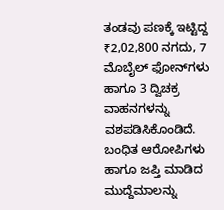ತಂಡವು ಪಣಕ್ಕೆ ಇಟ್ಟಿದ್ದ ₹2,02,800 ನಗದು, 7 ಮೊಬೈಲ್ ಫೋನ್‌ಗಳು ಹಾಗೂ 3 ದ್ವಿಚಕ್ರ ವಾಹನಗಳನ್ನು ವಶಪಡಿಸಿಕೊಂಡಿದೆ. ಬಂಧಿತ ಆರೋಪಿಗಳು ಹಾಗೂ ಜಪ್ತಿ ಮಾಡಿದ ಮುದ್ದೆಮಾಲನ್ನು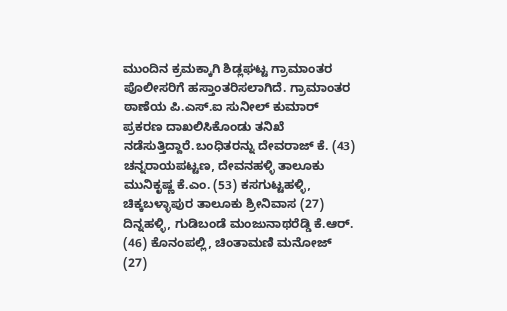ಮುಂದಿನ ಕ್ರಮಕ್ಕಾಗಿ ಶಿಡ್ಲಘಟ್ಟ ಗ್ರಾಮಾಂತರ ಪೊಲೀಸರಿಗೆ ಹಸ್ತಾಂತರಿಸಲಾಗಿದೆ. ಗ್ರಾಮಾಂತರ ಠಾಣೆಯ ಪಿ.ಎಸ್‌.ಐ ಸುನೀಲ್ ಕುಮಾರ್ ಪ್ರಕರಣ ದಾಖಲಿಸಿಕೊಂಡು ತನಿಖೆ ನಡೆಸುತ್ತಿದ್ದಾರೆ.ಬಂಧಿತರನ್ನು ದೇವರಾಜ್ ಕೆ. (43) ಚನ್ನರಾಯಪಟ್ಟಣ, ದೇವನಹಳ್ಳಿ ತಾಲೂಕು ಮುನಿಕೃಷ್ಣ ಕೆ.ಎಂ. (53) ಕಸಗುಟ್ಟಹಳ್ಳಿ, ಚಿಕ್ಕಬಳ್ಳಾಪುರ ತಾಲೂಕು ಶ್ರೀನಿವಾಸ (27) ದಿನ್ನಹಳ್ಳಿ, ಗುಡಿಬಂಡೆ ಮಂಜುನಾಥರೆಡ್ಡಿ ಕೆ.ಆರ್. (46) ಕೊನಂಪಲ್ಲಿ, ಚಿಂತಾಮಣಿ ಮನೋಜ್ (27)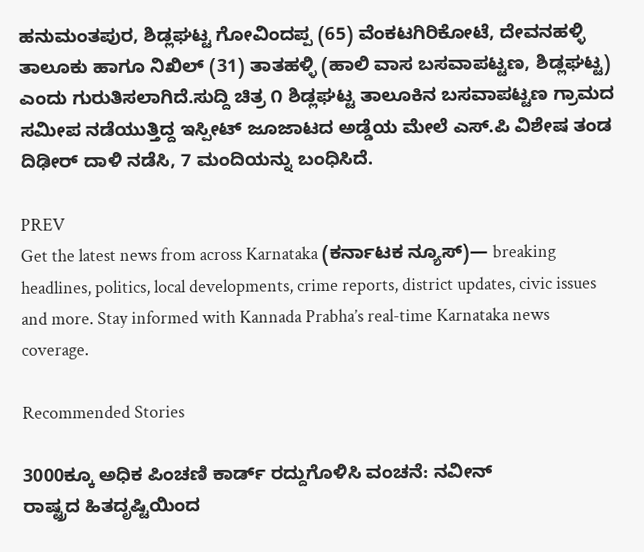ಹನುಮಂತಪುರ, ಶಿಡ್ಲಘಟ್ಟ ಗೋವಿಂದಪ್ಪ (65) ವೆಂಕಟಗಿರಿಕೋಟೆ, ದೇವನಹಳ್ಳಿ ತಾಲೂಕು ಹಾಗೂ ನಿಖಿಲ್ (31) ತಾತಹಳ್ಳಿ (ಹಾಲಿ ವಾಸ ಬಸವಾಪಟ್ಟಣ, ಶಿಡ್ಲಘಟ್ಟ) ಎಂದು ಗುರುತಿಸಲಾಗಿದೆ.ಸುದ್ದಿ ಚಿತ್ರ ೧ ಶಿಡ್ಲಘಟ್ಟ ತಾಲೂಕಿನ ಬಸವಾಪಟ್ಟಣ ಗ್ರಾಮದ ಸಮೀಪ ನಡೆಯುತ್ತಿದ್ದ ಇಸ್ಪೀಟ್ ಜೂಜಾಟದ ಅಡ್ಡೆಯ ಮೇಲೆ ಎಸ್‌.ಪಿ ವಿಶೇಷ ತಂಡ ದಿಢೀರ್ ದಾಳಿ ನಡೆಸಿ, 7 ಮಂದಿಯನ್ನು ಬಂಧಿಸಿದೆ.

PREV
Get the latest news from across Karnataka (ಕರ್ನಾಟಕ ನ್ಯೂಸ್)— breaking headlines, politics, local developments, crime reports, district updates, civic issues and more. Stay informed with Kannada Prabha’s real‑time Karnataka news coverage.

Recommended Stories

3000ಕ್ಕೂ ಅಧಿಕ ಪಿಂಚಣಿ ಕಾರ್ಡ್ ರದ್ದುಗೊಳಿಸಿ ವಂಚನೆ: ನವೀನ್
ರಾಷ್ಟ್ರದ ಹಿತದೃಷ್ಟಿಯಿಂದ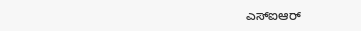ಎಸ್‌ಐಆರ್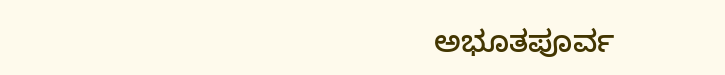ಅಭೂತಪೂರ್ವ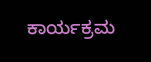ಕಾರ್ಯಕ್ರಮ